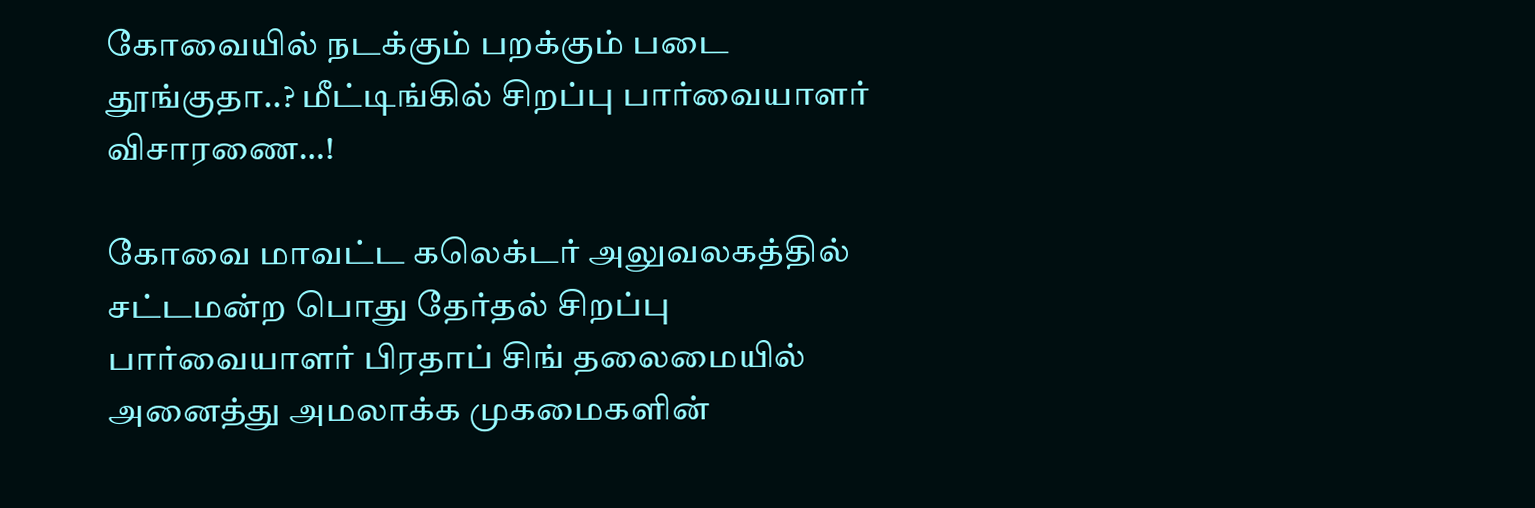கோவையில் நடக்கும் பறக்கும் படை தூங்குதா..? மீட்டிங்கில் சிறப்பு பார்வையாளர் விசாரணை…!

கோவை மாவட்ட கலெக்டர் அலுவலகத்தில் சட்டமன்ற பொது தேர்தல் சிறப்பு பார்வையாளர் பிரதாப் சிங் தலைமையில் அனைத்து அமலாக்க முகமைகளின்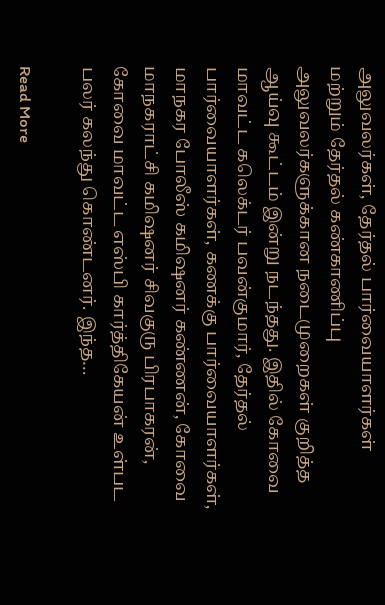அலுவலர்கள், தேர்தல் பார்வையாளர்கள் மற்றும் தேர்தல் கண்காணிப்பு அலுவலர்களுக்கான நடைமுறைகள் குறித்த ஆய்வு கூட்டம் இன்று நடந்தது. இதில் கோவை மாவட்ட கலெக்டர் பவன்குமார், தேர்தல் பார்வையாளர்கள், கணக்கு பார்வையாளர்கள், மாநகர போலீஸ் கமிஷனர் கண்ணன், கோவை மாநகராட்சி கமிஷனர் சிவகுரு பிரபாகரன், கோவை மாவட்ட எஸ்பி கார்த்திகேயன் உள்பட பலர் கலந்து கொண்டனர். இந்த…

Read More